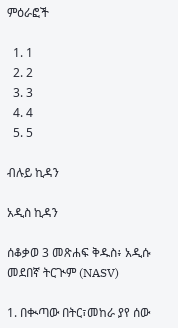ምዕራፎች

  1. 1
  2. 2
  3. 3
  4. 4
  5. 5

ብሉይ ኪዳን

አዲስ ኪዳን

ሰቆቃወ 3 መጽሐፍ ቅዱስ፥ አዲሱ መደበኛ ትርጒም (NASV)

1. በቊጣው በትር፣መከራ ያየ ሰው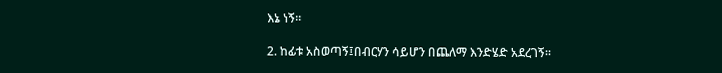እኔ ነኝ።

2. ከፊቱ አስወጣኝ፤በብርሃን ሳይሆን በጨለማ እንድሄድ አደረገኝ።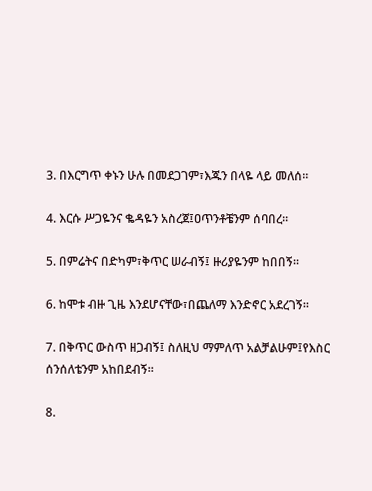3. በእርግጥ ቀኑን ሁሉ በመደጋገም፣እጁን በላዬ ላይ መለሰ።

4. እርሱ ሥጋዬንና ቈዳዬን አስረጀ፤ዐጥንቶቼንም ሰባበረ።

5. በምሬትና በድካም፣ቅጥር ሠራብኝ፤ ዙሪያዬንም ከበበኝ።

6. ከሞቱ ብዙ ጊዜ እንደሆናቸው፣በጨለማ እንድኖር አደረገኝ።

7. በቅጥር ውስጥ ዘጋብኝ፤ ስለዚህ ማምለጥ አልቻልሁም፤የእስር ሰንሰለቴንም አከበደብኝ።

8.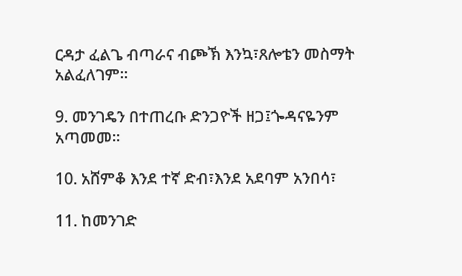ርዳታ ፈልጌ ብጣራና ብጮኽ እንኳ፣ጸሎቴን መስማት አልፈለገም።

9. መንገዴን በተጠረቡ ድንጋዮች ዘጋ፤ጐዳናዬንም አጣመመ።

10. አሸምቆ እንደ ተኛ ድብ፣እንደ አደባም አንበሳ፣

11. ከመንገድ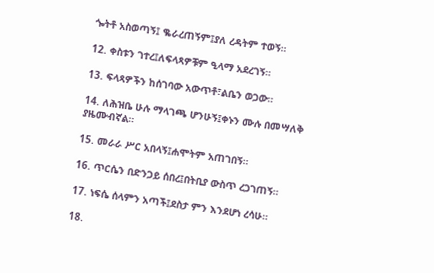ጐትቶ አስወጣኝ፤ ቈራረጠኝም፤ያለ ረዳትም ተወኝ።

12. ቀስቱን ገተረ፤ለፍላጻዎቹም ዒላማ አደረገኝ።

13. ፍላጻዎችን ከሰገባው አውጥቶ፣ልቤን ወጋው።

14. ለሕዝቤ ሁሉ ማላገጫ ሆንሁኝ፤ቀኑን ሙሉ በመሣለቅ ያዜሙብኛል።

15. መራራ ሥር አበላኝ፤ሐሞትም አጠገበኝ።

16. ጥርሴን በድንጋይ ሰበረ፤በትቢያ ውስጥ ረጋገጠኝ።

17. ነፍሴ ሰላምን አጣች፤ደስታ ምን እንደሆነ ረሳሁ።

18.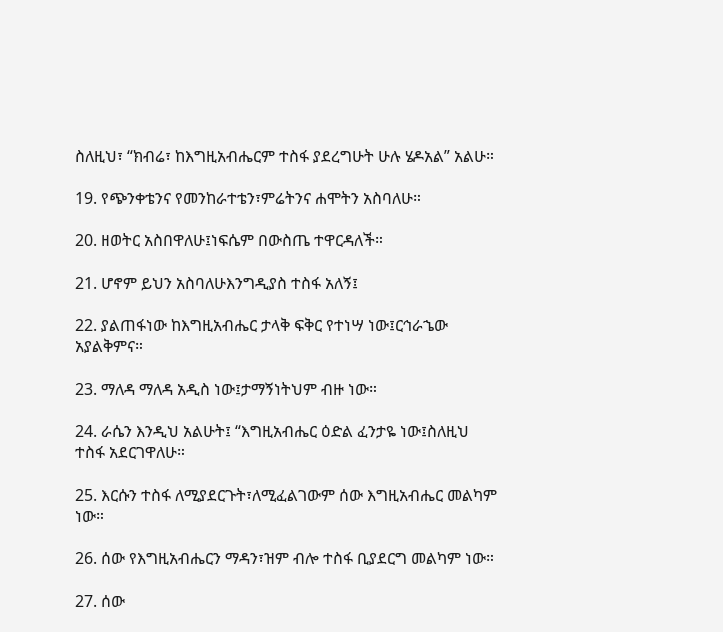ስለዚህ፣ “ክብሬ፣ ከእግዚአብሔርም ተስፋ ያደረግሁት ሁሉ ሄዶአል” አልሁ።

19. የጭንቀቴንና የመንከራተቴን፣ምሬትንና ሐሞትን አስባለሁ።

20. ዘወትር አስበዋለሁ፤ነፍሴም በውስጤ ተዋርዳለች።

21. ሆኖም ይህን አስባለሁእንግዲያስ ተስፋ አለኝ፤

22. ያልጠፋነው ከእግዚአብሔር ታላቅ ፍቅር የተነሣ ነው፤ርኅራኄው አያልቅምና።

23. ማለዳ ማለዳ አዲስ ነው፤ታማኝነትህም ብዙ ነው።

24. ራሴን እንዲህ አልሁት፤ “እግዚአብሔር ዕድል ፈንታዬ ነው፤ስለዚህ ተስፋ አደርገዋለሁ።

25. እርሱን ተስፋ ለሚያደርጉት፣ለሚፈልገውም ሰው እግዚአብሔር መልካም ነው።

26. ሰው የእግዚአብሔርን ማዳን፣ዝም ብሎ ተስፋ ቢያደርግ መልካም ነው።

27. ሰው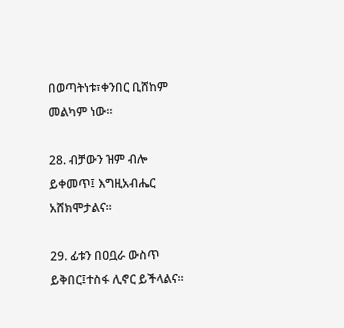በወጣትነቱ፣ቀንበር ቢሸከም መልካም ነው።

28. ብቻውን ዝም ብሎ ይቀመጥ፤ እግዚአብሔር አሸክሞታልና።

29. ፊቱን በዐቧራ ውስጥ ይቅበር፤ተስፋ ሊኖር ይችላልና።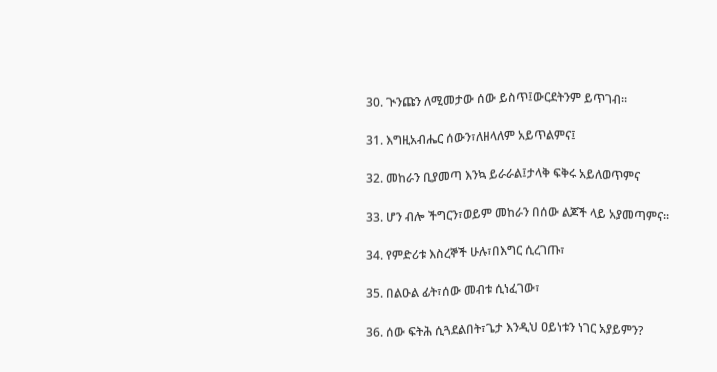30. ጒንጩን ለሚመታው ሰው ይስጥ፤ውርደትንም ይጥገብ።

31. እግዚአብሔር ሰውን፣ለዘላለም አይጥልምና፤

32. መከራን ቢያመጣ እንኳ ይራራል፤ታላቅ ፍቅሩ አይለወጥምና

33. ሆን ብሎ ችግርን፣ወይም መከራን በሰው ልጆች ላይ አያመጣምና።

34. የምድሪቱ እስረኞች ሁሉ፣በእግር ሲረገጡ፣

35. በልዑል ፊት፣ሰው መብቱ ሲነፈገው፣

36. ሰው ፍትሕ ሲጓደልበት፣ጌታ እንዲህ ዐይነቱን ነገር አያይምን?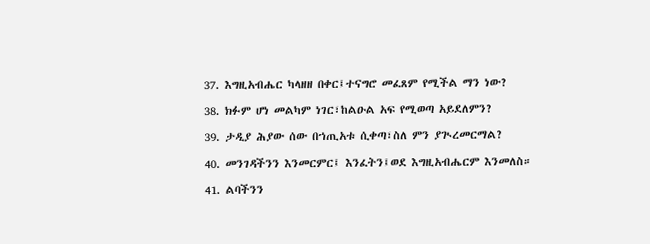37. እግዚአብሔር ካላዘዘ በቀር፤ተናግሮ መፈጸም የሚችል ማን ነው?

38. ክፉም ሆነ መልካም ነገር፣ከልዑል አፍ የሚወጣ አይደለምን?

39. ታዲያ ሕያው ሰው በኀጢአቱ ሲቀጣ፣ስለ ምን ያጒረመርማል?

40. መንገዳችንን እንመርምር፤ እንፈትን፤ወደ እግዚአብሔርም እንመለስ።

41. ልባችንን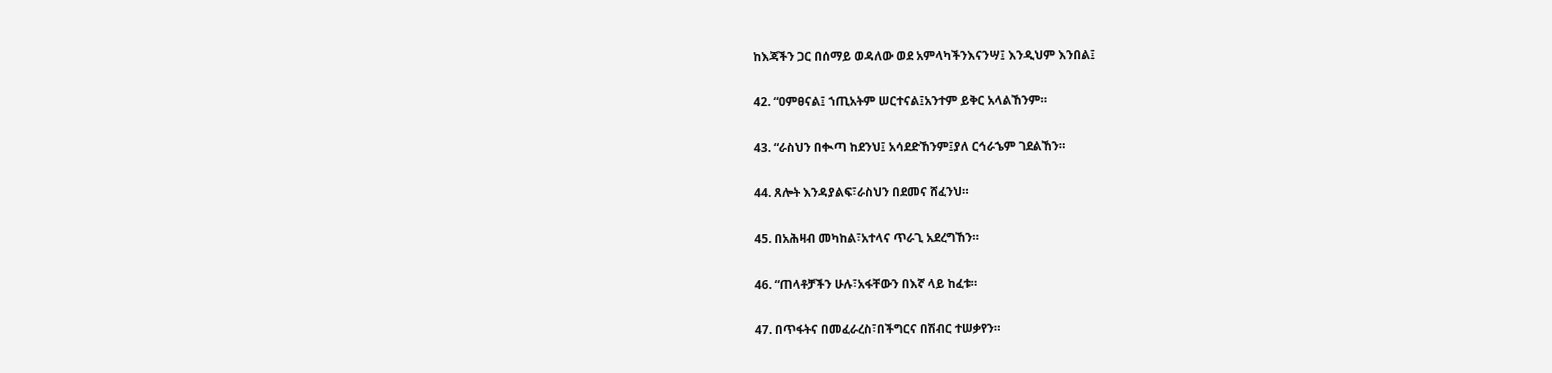ከእጃችን ጋር በሰማይ ወዳለው ወደ አምላካችንእናንሣ፤ እንዲህም እንበል፤

42. “ዐምፀናል፤ ኀጢአትም ሠርተናል፤አንተም ይቅር አላልኸንም።

43. “ራስህን በቊጣ ከደንህ፤ አሳደድኸንም፤ያለ ርኅራኄም ገደልኸን።

44. ጸሎት እንዳያልፍ፣ራስህን በደመና ሸፈንህ።

45. በአሕዛብ መካከል፣አተላና ጥራጊ አደረግኸን።

46. “ጠላቶቻችን ሁሉ፣አፋቸውን በእኛ ላይ ከፈቱ።

47. በጥፋትና በመፈራረስ፣በችግርና በሽብር ተሠቃየን።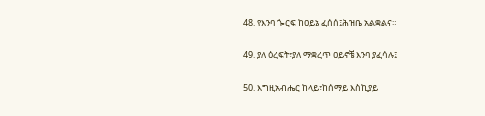48. የእንባ ጐርፍ ከዐይኔ ፈሰሰ፤ሕዝቤ አልቋልና።

49. ያለ ዕረፍት፣ያለ ማቋረጥ ዐይኖቼ እንባ ያፈሳሉ፤

50. እግዚአብሔር ከላይ፣ከሰማይ እስኪያይ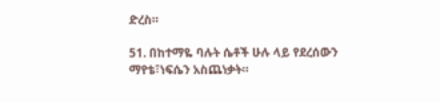ድረስ።

51. በከተማዬ ባሉት ሴቶች ሁሉ ላይ የደረሰውን ማየቴ፣ነፍሴን አስጨነቃት።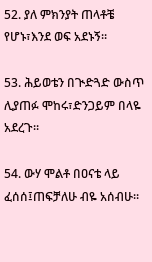52. ያለ ምክንያት ጠላቶቼ የሆኑ፣እንደ ወፍ አደኑኝ።

53. ሕይወቴን በጒድጓድ ውስጥ ሊያጠፉ ሞከሩ፣ድንጋይም በላዬ አደረጉ።

54. ውሃ ሞልቶ በዐናቴ ላይ ፈሰሰ፤ጠፍቻለሁ ብዬ አሰብሁ።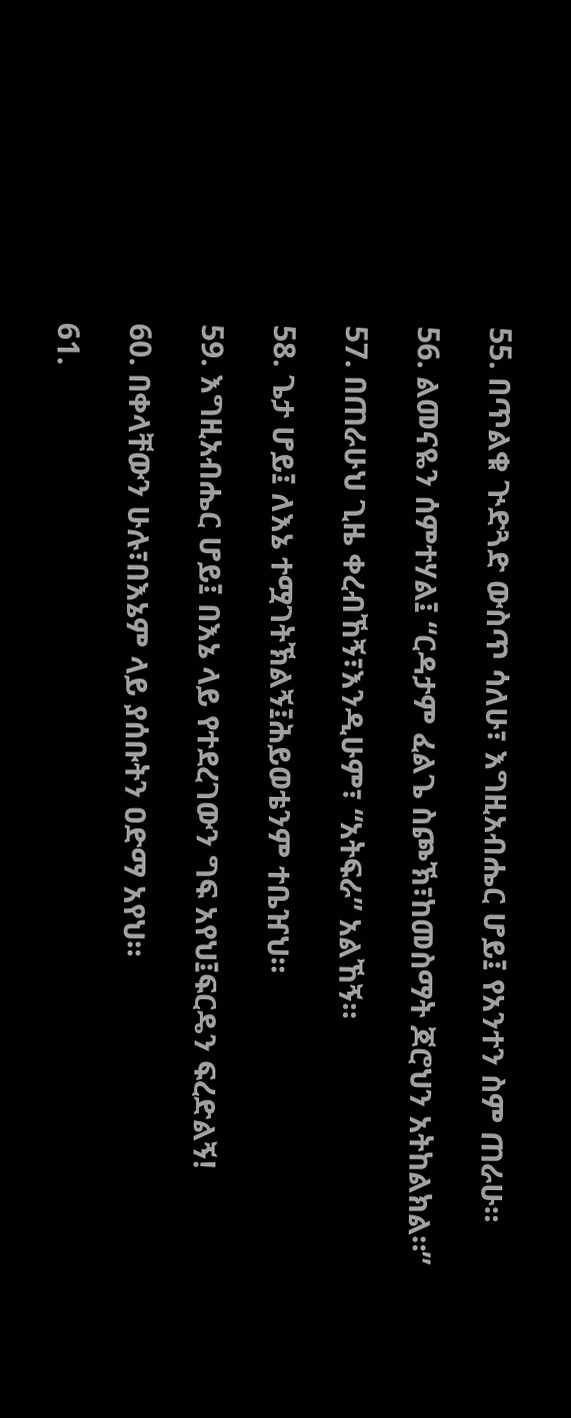55. በጥልቁ ጒድጓድ ውስጥ ሳለሁ፣ እግዚአብሔር ሆይ፤ የአንተን ስም ጠራሁ።

56. ልመናዬን ሰምተሃል፤ “ርዳታም ፈልጌ ስጮኽ፣ከመስማት ጆሮህን አትከልክል።”

57. በጠራሁህ ጊዜ ቀረብኸኝ፣እንዲሁም፣ “አትፍራ” አልኸኝ።

58. ጌታ ሆይ፤ ለእኔ ተሟገትኽልኝ፤ሕይወቴንም ተቤዠህ።

59. እግዚአብሔር ሆይ፤ በእኔ ላይ የተደረገውን ግፍ አየህ፤ፍርዴን ፍረድልኝ!

60. በቀላቸውን ሁሉ፣በእኔም ላይ ያሰቡትን ዐድማ አየህ።

61.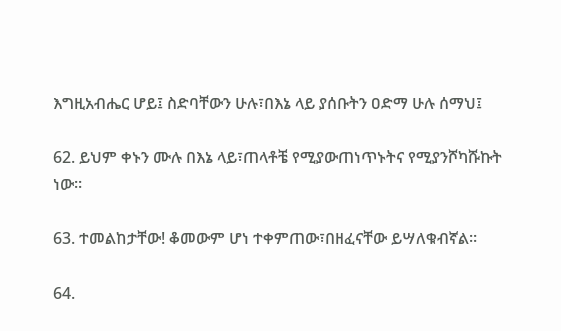እግዚአብሔር ሆይ፤ ስድባቸውን ሁሉ፣በእኔ ላይ ያሰቡትን ዐድማ ሁሉ ሰማህ፤

62. ይህም ቀኑን ሙሉ በእኔ ላይ፣ጠላቶቼ የሚያውጠነጥኑትና የሚያንሾካሹኩት ነው።

63. ተመልከታቸው! ቆመውም ሆነ ተቀምጠው፣በዘፈናቸው ይሣለቁብኛል።

64.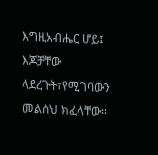እግዚአብሔር ሆይ፤ እጆቻቸው ላደረጉት፣የሚገባውን መልሰህ ክፈላቸው።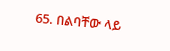65. በልባቸው ላይ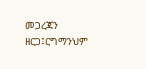መጋረጃን ዘርጋ፤ርግማንህም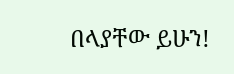በላያቸው ይሁን!